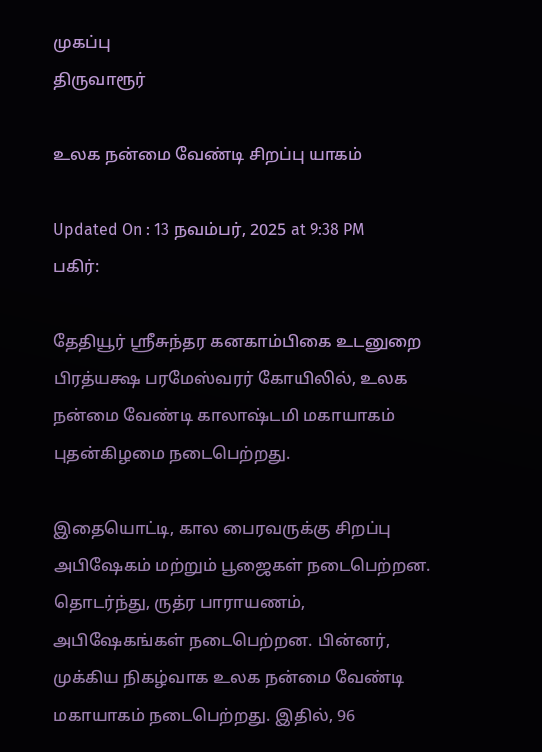முகப்பு
திருவாரூர்

உலக நன்மை வேண்டி சிறப்பு யாகம்

Updated On : 13 நவம்பர், 2025 at 9:38 PM
பகிர்:

தேதியூர் ஸ்ரீசுந்தர கனகாம்பிகை உடனுறை பிரத்யக்ஷ பரமேஸ்வரர் கோயிலில், உலக நன்மை வேண்டி காலாஷ்டமி மகாயாகம் புதன்கிழமை நடைபெற்றது.

இதையொட்டி, கால பைரவருக்கு சிறப்பு அபிஷேகம் மற்றும் பூஜைகள் நடைபெற்றன. தொடர்ந்து, ருத்ர பாராயணம், அபிஷேகங்கள் நடைபெற்றன. பின்னர், முக்கிய நிகழ்வாக உலக நன்மை வேண்டி மகாயாகம் நடைபெற்றது. இதில், 96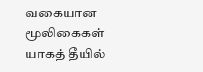வகையான மூலிகைகள் யாகத் தீயில்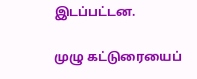இடப்பட்டன.

முழு கட்டுரையைப்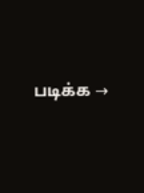படிக்க →